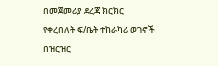በመጀመሪያ ደረጃ ክርክር የቀረበለት ፍ/ቤት ተከራካሪ ወገኖች በዝርዝር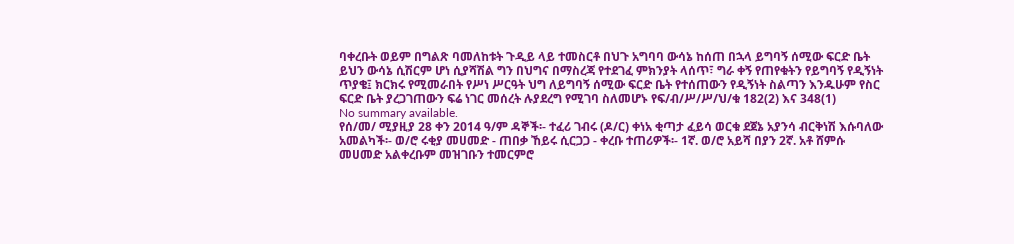ባቀረቡት ወይም በግልጽ ባመለከቱት ጉዲይ ላይ ተመስርቶ በህጉ አግባባ ውሳኔ ከሰጠ በኋላ ይግባኝ ሰሚው ፍርድ ቤት ይህን ውሳኔ ሲሽርም ሆነ ሲያሻሽል ግን በህግና በማስረጃ የተደገፈ ምክንያት ላሰጥ፣ ግራ ቀኝ የጠየቁትን የይግባኝ የዲኝነት ጥያቄ፤ ክርክሩ የሚመራበት የሥነ ሥርዓት ህግ ለይግባኝ ሰሚው ፍርድ ቤት የተሰጠውን የዲኝነት ስልጣን እንዱሁም የስር ፍርድ ቤት ያረጋገጠውን ፍሬ ነገር መሰረት ሉያደረግ የሚገባ ስለመሆኑ የፍ/ብ/ሥ/ሥ/ህ/ቁ 182(2) እና 348(1)
No summary available.
የሰ/መ/ ሚያዚያ 28 ቀን 2014 ዓ/ም ዳኞች፡- ተፈሪ ገብሩ (ዶ/ር) ቀነአ ቂጣታ ፈይሳ ወርቁ ደጀኔ አያንሳ ብርቅነሽ እሱባለው አመልካች፡- ወ/ሮ ሩቂያ መሀመድ - ጠበቃ ኸይሩ ሲርጋጋ - ቀረቡ ተጠሪዎች፡- 1ኛ. ወ/ሮ አይሻ በያን 2ኛ. አቶ ሸምሱ መሀመድ አልቀረቡም መዝገቡን ተመርምሮ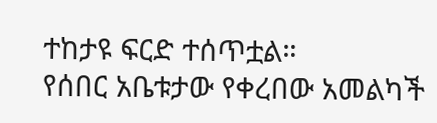ተከታዩ ፍርድ ተሰጥቷል።
የሰበር አቤቱታው የቀረበው አመልካች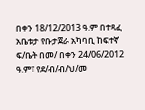በቀን 18/12/2013 ዓ.ም በተጻፈ አቤቱታ የቡታጀራ አካባቢ ከፍተኛ ፍ/ቤት በመ/ በቀን 24/06/2012 ዓ.ም፣ የደ/ብ/ብ/ህ/መ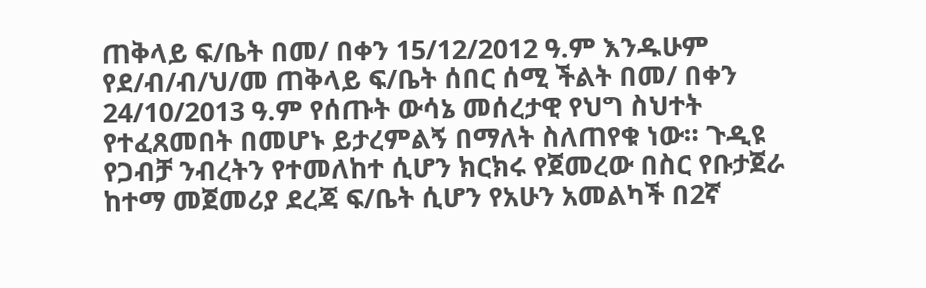ጠቅላይ ፍ/ቤት በመ/ በቀን 15/12/2012 ዓ.ም እንዱሁም የደ/ብ/ብ/ህ/መ ጠቅላይ ፍ/ቤት ሰበር ሰሚ ችልት በመ/ በቀን 24/10/2013 ዓ.ም የሰጡት ውሳኔ መሰረታዊ የህግ ስህተት የተፈጸመበት በመሆኑ ይታረምልኝ በማለት ስለጠየቁ ነው። ጉዲዩ የጋብቻ ንብረትን የተመለከተ ሲሆን ክርክሩ የጀመረው በስር የቡታጀራ ከተማ መጀመሪያ ደረጃ ፍ/ቤት ሲሆን የአሁን አመልካች በ2ኛ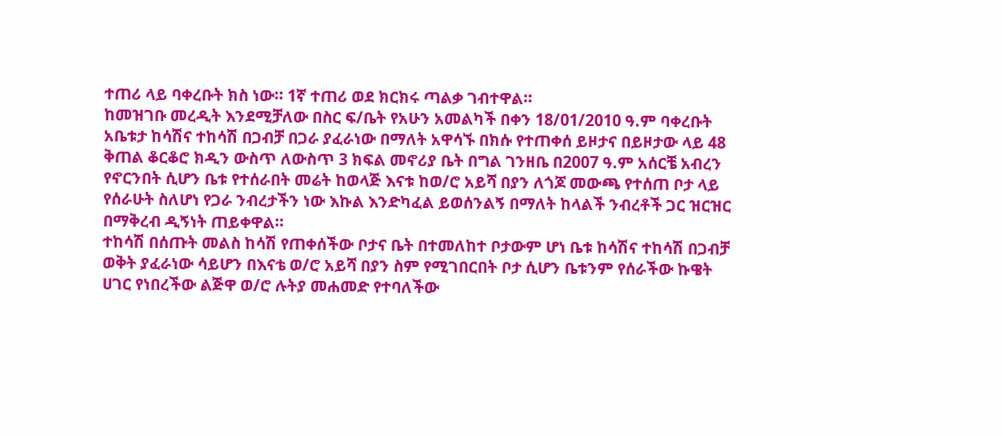ተጠሪ ላይ ባቀረቡት ክስ ነው። 1ኛ ተጠሪ ወደ ክርክሩ ጣልቃ ገብተዋል።
ከመዝገቡ መረዲት እንደሚቻለው በስር ፍ/ቤት የአሁን አመልካች በቀን 18/01/2010 ዓ.ም ባቀረቡት አቤቱታ ከሳሽና ተከሳሽ በጋብቻ በጋራ ያፈራነው በማለት አዋሳኙ በክሱ የተጠቀሰ ይዞታና በይዞታው ላይ 48 ቅጠል ቆርቆሮ ክዲን ውስጥ ለውስጥ 3 ክፍል መኖሪያ ቤት በግል ገንዘቤ በ2007 ዓ.ም አሰርቼ አብረን የኖርንበት ሲሆን ቤቱ የተሰራበት መሬት ከወላጅ እናቱ ከወ/ሮ አይሻ በያን ለጎጆ መውጫ የተሰጠ ቦታ ላይ የሰራሁት ስለሆነ የጋራ ንብረታችን ነው እኩል እንድካፈል ይወሰንልኝ በማለት ከላልች ንብረቶች ጋር ዝርዝር በማቅረብ ዲኝነት ጠይቀዋል።
ተከሳሽ በሰጡት መልስ ከሳሽ የጠቀሰችው ቦታና ቤት በተመለከተ ቦታውም ሆነ ቤቱ ከሳሽና ተከሳሽ በጋብቻ ወቅት ያፈራነው ሳይሆን በእናቴ ወ/ሮ አይሻ በያን ስም የሚገበርበት ቦታ ሲሆን ቤቱንም የሰራችው ኩዌት ሀገር የነበረችው ልጅዋ ወ/ሮ ሉትያ መሐመድ የተባለችው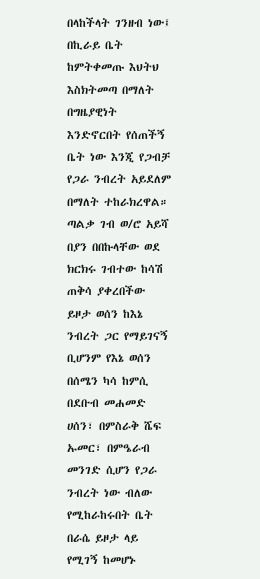በላከችላት ገንዘብ ነው፤
በኪራይ ቤት ከምትቀመጡ እህትህ እስክትመጣ በማለት በግዜያዊነት እንድኖርበት የሰጠችኝ ቤት ነው እንጂ የጋብቻ የጋራ ንብረት አይደለም በማለት ተከራክረዋል።
ጣልቃ ገብ ወ/ሮ አይሻ በያን በበኩላቸው ወደ ክርክሩ ገብተው ከሳሽ ጠቅሳ ያቀረበችው ይዞታ ወሰን ከእኔ ንብረት ጋር የማይገናኝ ቢሆንም የእኔ ወሰን በሰሜን ካሳ ከምሲ በደቡብ መሐመድ ሀሰን፣ በምስራቅ ሼፍ ኡመር፣ በምዔራብ መንገድ ሲሆን የጋራ ንብረት ነው ብለው የሚከራከሩበት ቤት በራሴ ይዞታ ላይ የሚገኝ ከመሆኑ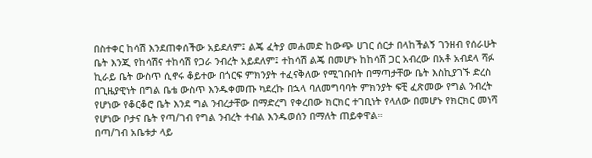በስተቀር ከሳሽ እንደጠቀሰችው አይደለም፤ ልጄ ፈትያ መሐመድ ከውጭ ሀገር ሰርታ በላከችልኝ ገንዘብ የሰራሁት ቤት እንጂ የከሳሽና ተከሳሽ የጋራ ንብረት አይደለም፤ ተከሳሽ ልጄ በመሆኑ ከከሳሽ ጋር አብረው በአቶ አብደላ ሻፉ ኪራይ ቤት ውስጥ ሲኖሩ ቆይተው በጎርፍ ምክንያት ተፈናቅለው የሚገቡበት በማጣታቸው ቤት እስኪያገኙ ድረስ በጊዜያዊነት በግል ቤቴ ውስጥ እንዱቀመጡ ካደረኩ በኋላ ባለመግባባት ምክንያት ፍቺ ፈጽመው የግል ንብረት የሆነው የቆርቆሮ ቤት እንደ ግል ንብረታቸው በማድረግ የቀረበው ክርክር ተገቢነት የላለው በመሆኑ የክርክር መነሻ የሆነው ቦታና ቤት የጣ/ገብ የግል ንብረት ተብል እንዱወሰን በማለት ጠይቀዋል።
በጣ/ገብ አቤቱታ ላይ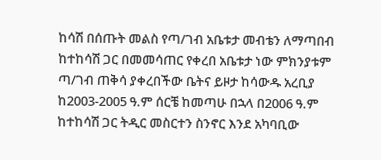ከሳሽ በሰጡት መልስ የጣ/ገብ አቤቱታ መብቴን ለማጣበብ ከተከሳሽ ጋር በመመሳጠር የቀረበ አቤቱታ ነው ምክንያቱም ጣ/ገብ ጠቅሳ ያቀረበችው ቤትና ይዞታ ከሳውዱ አረቢያ ከ2003-2005 ዓ.ም ሰርቼ ከመጣሁ በኋላ በ2006 ዓ.ም ከተከሳሽ ጋር ትዲር መስርተን ስንኖር እንደ አካባቢው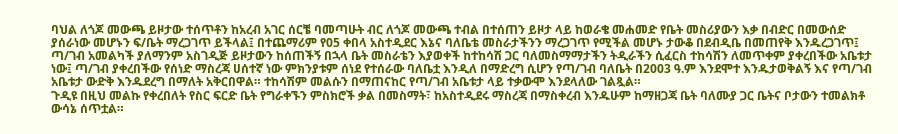ባህል ለጎጆ መውጫ ይዞታው ተሰጥቶን ከአረብ አገር ሰርቼ ባመጣሁት ብር ለጎጆ መውጫ ተብል በተሰጠን ይዞታ ላይ ከወራቄ መሐመድ የቤት መስሪያውን እቃ በብድር በመውሰድ ያሰራነው መሆኑን ፍ/ቤት ማረጋገጥ ይችላል፤ በተጨማሪም የ05 ቀበላ አስተዲደር እኔና ባለቤቴ መስራታችንን ማረጋገጥ የሚችል መሆኑ ታውቆ በደብዲቤ በመጠየቅ እንዱረጋገጥ፤ ጣ/ገብ አመልካች ያለማንም አስገዲጅ ይዞታውን ከሰጠችኝ በኋላ ቤት መስራቴን እያወቀች ከተከሳሽ ጋር ባለመስማማታችን ትዲራችን ሲፈርስ ተከሳሽን ለመጥቀም ያቀረበችው አቤቱታ ነው፤ ጣ/ገብ ያቀረበችው የሰነድ ማስረጃ ሀሰተኛ ነው ምክንያቱም ሰነደ የተሰራው ባለቤቷ እንዲለ በማድረግ ሲሆን የጣ/ገብ ባለቤት በ2003 ዓ.ም እንደሞተ እንዱታወቅልኝ እና የጣ/ገብ አቤቱታ ውድቅ እንዱደረግ በማለት አቅርበዋል። ተከሳሽም መልሱን በማጠናከር የጣ/ገብ አቤቱታ ላይ ተቃውሞ እንደላለው ገልጿል።
ጉዲዩ በዚህ መልኩ የቀረበለት የስር ፍርድ ቤት የግራቀኙን ምስክሮች ቃል በመስማት፣ ከአስተዲደሩ ማስረጃ በማስቀረብ እንዱሁም ከማዘጋጃ ቤት ባለሙያ ጋር ቤትና ቦታውን ተመልክቶ ውሳኔ ሰጥቷል።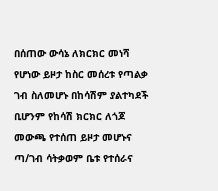በሰጠው ውሳኔ ለክርክር መነሻ የሆነው ይዞታ ከስር መሰረቱ የጣልቃ ገብ ስለመሆኑ በከሳሽም ያልተካደች ቢሆንም የከሳሽ ክርክር ለጎጆ መውጫ የተሰጠ ይዞታ መሆኑና ጣ/ገብ ሳትቃወም ቤቱ የተሰራና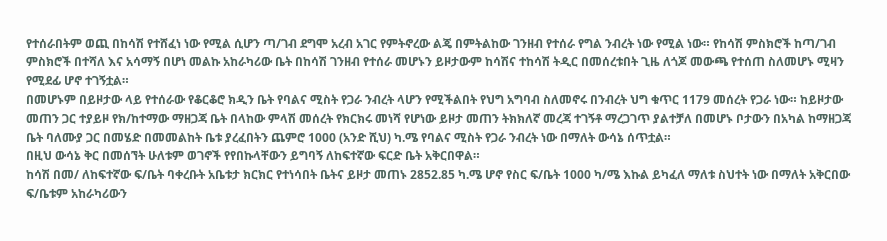የተሰራበትም ወጪ በከሳሽ የተሸፈነ ነው የሚል ሲሆን ጣ/ገብ ደግሞ አረብ አገር የምትኖረው ልጄ በምትልከው ገንዘብ የተሰራ የግል ንብረት ነው የሚል ነው። የከሳሽ ምስክሮች ከጣ/ገብ ምስክሮች በተሻለ እና አሳማኝ በሆነ መልኩ አከራካሪው ቤት በከሳሽ ገንዘብ የተሰራ መሆኑን ይዞታውም ከሳሽና ተከሳሽ ትዲር በመሰረቱበት ጊዜ ለጎጆ መውጫ የተሰጠ ስለመሆኑ ሚዛን የሚደፊ ሆኖ ተገኝቷል።
በመሆኑም በይዞታው ላይ የተሰራው የቆርቆሮ ክዲን ቤት የባልና ሚስት የጋራ ንብረት ላሆን የሚችልበት የህግ አግባብ ስለመኖሩ በንብረት ህግ ቁጥር 1179 መሰረት የጋራ ነው። ከይዞታው መጠን ጋር ተያይዞ የክ/ከተማው ማዘጋጃ ቤት በላከው ምላሽ መሰረት የክርክሩ መነሻ የሆነው ይዞታ መጠን ትክክለኛ መረጃ ተገኝቶ ማረጋገጥ ያልተቻለ በመሆኑ ቦታውን በአካል ከማዘጋጃ ቤት ባለሙያ ጋር በመሄድ በመመልከት ቤቱ ያረፈበትን ጨምሮ 1000 (አንድ ሺህ) ካ.ሜ የባልና ሚስት የጋራ ንብረት ነው በማለት ውሳኔ ሰጥቷል።
በዚህ ውሳኔ ቅር በመሰኘት ሁለቱም ወገኖች የየበኩላቸውን ይግባኝ ለከፍተኛው ፍርድ ቤት አቅርበዋል።
ከሳሽ በመ/ ለከፍተኛው ፍ/ቤት ባቀረቡት አቤቱታ ክርክር የተነሳበት ቤትና ይዞታ መጠኑ 2852.85 ካ.ሜ ሆኖ የስር ፍ/ቤት 1000 ካ/ሜ እኩል ይካፈለ ማለቱ ስህተት ነው በማለት አቅርበው ፍ/ቤቱም አከራካሪውን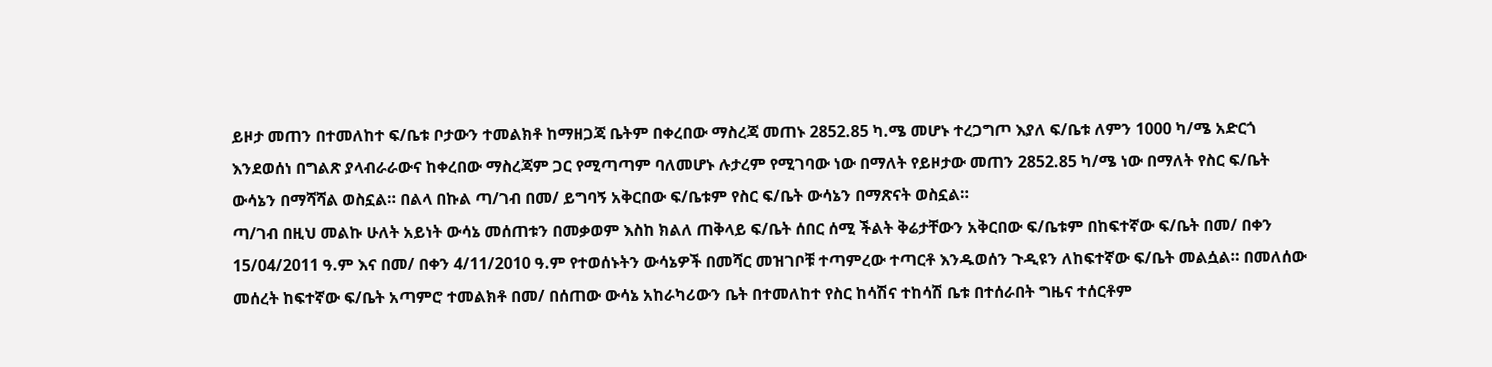ይዞታ መጠን በተመለከተ ፍ/ቤቱ ቦታውን ተመልክቶ ከማዘጋጃ ቤትም በቀረበው ማስረጃ መጠኑ 2852.85 ካ.ሜ መሆኑ ተረጋግጦ እያለ ፍ/ቤቱ ለምን 1000 ካ/ሜ አድርጎ እንደወሰነ በግልጽ ያላብራራውና ከቀረበው ማስረጃም ጋር የሚጣጣም ባለመሆኑ ሉታረም የሚገባው ነው በማለት የይዞታው መጠን 2852.85 ካ/ሜ ነው በማለት የስር ፍ/ቤት ውሳኔን በማሻሻል ወስኗል። በልላ በኩል ጣ/ገብ በመ/ ይግባኝ አቅርበው ፍ/ቤቱም የስር ፍ/ቤት ውሳኔን በማጽናት ወስኗል።
ጣ/ገብ በዚህ መልኩ ሁለት አይነት ውሳኔ መሰጠቱን በመቃወም እስከ ክልለ ጠቅላይ ፍ/ቤት ሰበር ሰሚ ችልት ቅሬታቸውን አቅርበው ፍ/ቤቱም በከፍተኛው ፍ/ቤት በመ/ በቀን 15/04/2011 ዓ.ም እና በመ/ በቀን 4/11/2010 ዓ.ም የተወሰኑትን ውሳኔዎች በመሻር መዝገቦቹ ተጣምረው ተጣርቶ እንዱወሰን ጉዲዩን ለከፍተኛው ፍ/ቤት መልሷል። በመለሰው መሰረት ከፍተኛው ፍ/ቤት አጣምሮ ተመልክቶ በመ/ በሰጠው ውሳኔ አከራካሪውን ቤት በተመለከተ የስር ከሳሽና ተከሳሽ ቤቱ በተሰራበት ግዜና ተሰርቶም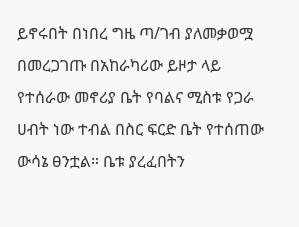ይኖሩበት በነበረ ግዜ ጣ/ገብ ያለመቃወሟ በመረጋገጡ በአከራካሪው ይዞታ ላይ የተሰራው መኖሪያ ቤት የባልና ሚስቱ የጋራ ሀብት ነው ተብል በስር ፍርድ ቤት የተሰጠው ውሳኔ ፀንቷል። ቤቱ ያረፈበትን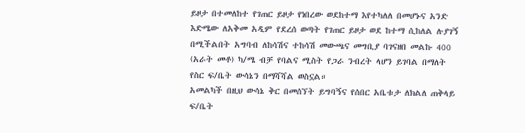ይዞታ በተመለከተ የገጠር ይዞታ የነበረው ወደከተማ እየተካለለ በመሆኑና አንድ እድሜው ለአቅመ አዲም የደረሰ ወጣት የገጠር ይዞታ ወደ ከተማ ሲከለል ሉያገኝ በሚችልበት አግባብ ለከሳሽና ተከሳሽ መውጫና መግቢያ ባገናዘበ መልኩ 400 (አራት መቶ) ካ/ሜ ብቻ የባልና ሚስት የጋራ ንብረት ላሆን ይገባል በማለት የስር ፍ/ቤት ውሳኔን በማሻሻል ወስኗል።
አመልካች በዚህ ውሳኔ ቅር በመሰኘት ይግባኝና የሰበር አቤቱታ ለክልለ ጠቅላይ ፍ/ቤት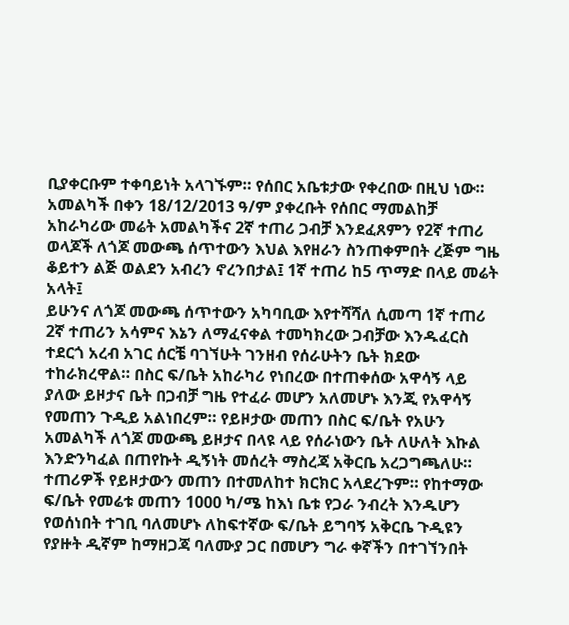ቢያቀርቡም ተቀባይነት አላገኙም። የሰበር አቤቱታው የቀረበው በዚህ ነው።
አመልካች በቀን 18/12/2013 ዓ/ም ያቀረቡት የሰበር ማመልከቻ አከራካሪው መሬት አመልካችና 2ኛ ተጠሪ ጋብቻ እንደፈጸምን የ2ኛ ተጠሪ ወላጆች ለጎጆ መውጫ ሰጥተውን እህል እየዘራን ስንጠቀምበት ረጅም ግዜ ቆይተን ልጅ ወልደን አብረን ኖረንበታል፤ 1ኛ ተጠሪ ከ5 ጥማድ በላይ መሬት አላት፤
ይሁንና ለጎጆ መውጫ ሰጥተውን አካባቢው እየተሻሻለ ሲመጣ 1ኛ ተጠሪ 2ኛ ተጠሪን አሳምና እኔን ለማፈናቀል ተመካክረው ጋብቻው እንዱፈርስ ተደርጎ አረብ አገር ሰርቼ ባገኘሁት ገንዘብ የሰራሁትን ቤት ክደው ተከራክረዋል። በስር ፍ/ቤት አከራካሪ የነበረው በተጠቀሰው አዋሳኝ ላይ ያለው ይዞታና ቤት በጋብቻ ግዜ የተፈራ መሆን አለመሆኑ እንጂ የአዋሳኝ የመጠን ጉዲይ አልነበረም። የይዞታው መጠን በስር ፍ/ቤት የአሁን አመልካች ለጎጆ መውጫ ይዞታና በላዩ ላይ የሰራነውን ቤት ለሁለት እኩል እንድንካፈል በጠየኩት ዲኝነት መሰረት ማስረጃ አቅርቤ አረጋግጫለሁ። ተጠሪዎች የይዞታውን መጠን በተመለከተ ክርክር አላደረጉም። የከተማው ፍ/ቤት የመሬቱ መጠን 1000 ካ/ሜ ከእነ ቤቱ የጋራ ንብረት እንዱሆን የወሰነበት ተገቢ ባለመሆኑ ለከፍተኛው ፍ/ቤት ይግባኝ አቅርቤ ጉዲዩን የያዙት ዲኛም ከማዘጋጃ ባለሙያ ጋር በመሆን ግራ ቀኛችን በተገኘንበት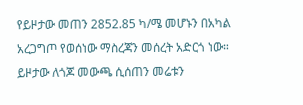የይዞታው መጠን 2852.85 ካ/ሜ መሆኑን በአካል አረጋግጦ የወሰነው ማስረጃን መሰረት አድርጎ ነው። ይዞታው ለጎጆ መውጫ ሲሰጠን መሬቱን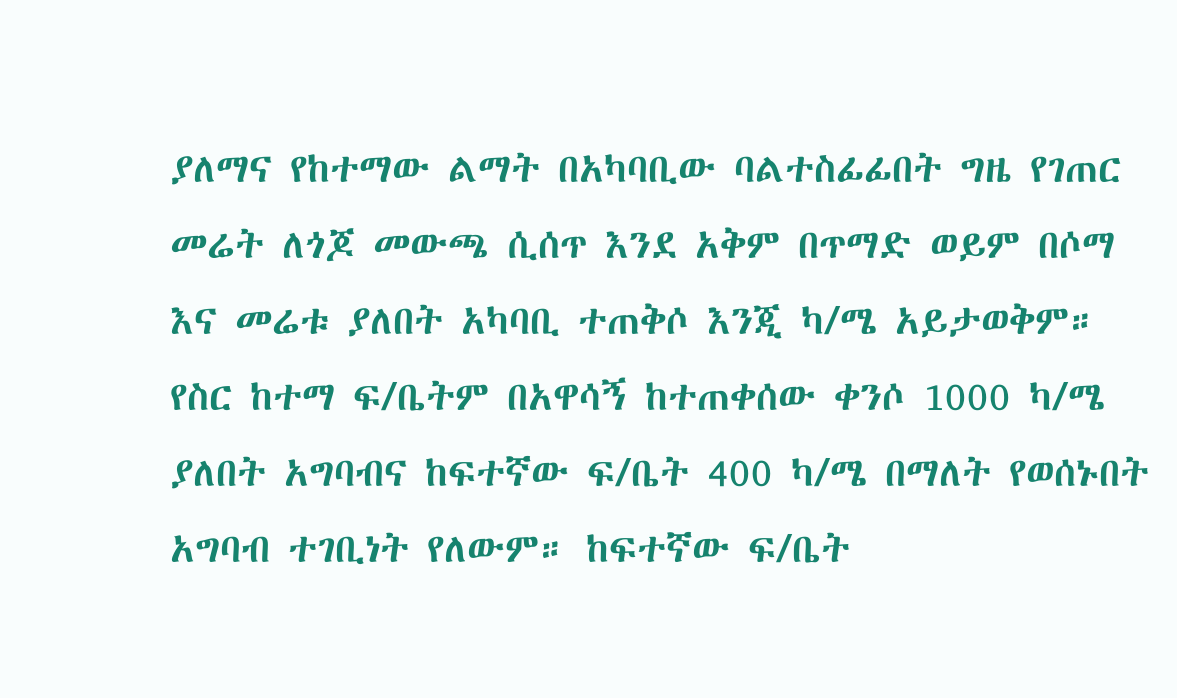ያለማና የከተማው ልማት በአካባቢው ባልተስፊፊበት ግዜ የገጠር መሬት ለጎጆ መውጫ ሲሰጥ እንደ አቅም በጥማድ ወይም በሶማ እና መሬቱ ያለበት አካባቢ ተጠቅሶ እንጂ ካ/ሜ አይታወቅም። የስር ከተማ ፍ/ቤትም በአዋሳኝ ከተጠቀሰው ቀንሶ 1000 ካ/ሜ ያለበት አግባብና ከፍተኛው ፍ/ቤት 400 ካ/ሜ በማለት የወሰኑበት አግባብ ተገቢነት የለውም። ከፍተኛው ፍ/ቤት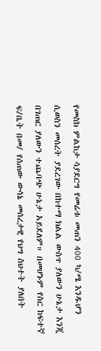የመስክ ምልከታ ሳያደርግ የመሬቱ መጠን 400 ካ/ሜ እንዱሆን ሲወስን መሰረት ያደረገው በከተማ ክልል ውስጥ ያለውን ሁኔታ እንጂ በገጠር ያለውን ተጨባጭ ሁኔታ አይደለም። በመሆኑም የስር ከፍተኛ ፍ/ቤት በመ/ የሰጠው ውሳኔ መሰረታዊ የህግ ስህተት ያለበት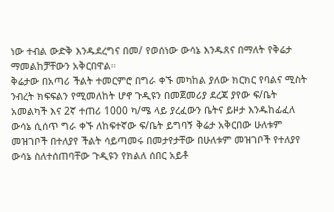ነው ተብል ውድቅ እንዱደረግና በመ/ የወሰነው ውሳኔ እንዱጸና በማለት የቅሬታ ማመልከቻቸውን አቅርበዋል።
ቅሬታው በአጣሪ ችልት ተመርምሮ በግራ ቀኙ መካከል ያለው ክርክር የባልና ሚስት ንብረት ክፍፍልን የሚመለከት ሆኖ ጉዲዩን በመጀመሪያ ደረጃ ያየው ፍ/ቤት አመልካች እና 2ኛ ተጠሪ 1000 ካ/ሜ ላይ ያረፈውን ቤትና ይዞታ እንዱከፊፈለ ውሳኔ ሲሰጥ ግራ ቀኙ ለከፍተኛው ፍ/ቤት ይግባኝ ቅሬታ አቅርበው ሁለቱም መዝገቦች በተለያየ ችልት ሳይጣመሩ በመታየታቸው በሁለቱም መዝገቦች የተለያየ ውሳኔ ስለተሰጠባቸው ጉዲዩን የክልለ ሰበር አይቶ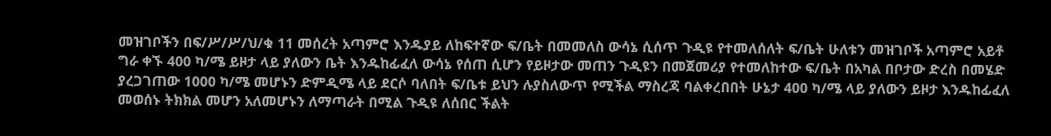መዝገቦችን በፍ/ሥ/ሥ/ህ/ቁ 11 መሰረት አጣምሮ እንዱያይ ለከፍተኛው ፍ/ቤት በመመለስ ውሳኔ ሲሰጥ ጉዲዩ የተመለሰለት ፍ/ቤት ሁለቱን መዝገቦች አጣምሮ አይቶ ግራ ቀኙ 400 ካ/ሜ ይዞታ ላይ ያለውን ቤት እንዱከፊፈለ ውሳኔ የሰጠ ሲሆን የይዞታው መጠን ጉዲዩን በመጀመሪያ የተመለከተው ፍ/ቤት በአካል በቦታው ድረስ በመሄድ ያረጋገጠው 1000 ካ/ሜ መሆኑን ድምዲሜ ላይ ደርሶ ባለበት ፍ/ቤቱ ይህን ሉያስለውጥ የሚችል ማስረጃ ባልቀረበበት ሁኔታ 400 ካ/ሜ ላይ ያለውን ይዞታ እንዱከፊፈለ መወሰኑ ትክክል መሆን አለመሆኑን ለማጣራት በሚል ጉዲዩ ለሰበር ችልት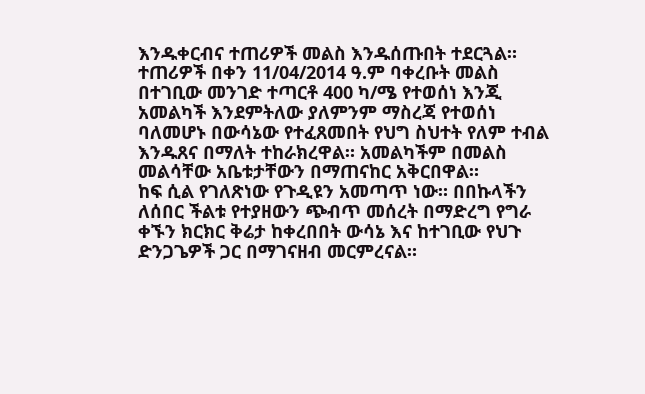እንዱቀርብና ተጠሪዎች መልስ እንዱሰጡበት ተደርጓል።
ተጠሪዎች በቀን 11/04/2014 ዓ.ም ባቀረቡት መልስ በተገቢው መንገድ ተጣርቶ 400 ካ/ሜ የተወሰነ እንጂ አመልካች እንደምትለው ያለምንም ማስረጃ የተወሰነ ባለመሆኑ በውሳኔው የተፈጸመበት የህግ ስህተት የለም ተብል እንዱጸና በማለት ተከራክረዋል። አመልካችም በመልስ መልሳቸው አቤቱታቸውን በማጠናከር አቅርበዋል።
ከፍ ሲል የገለጽነው የጉዲዩን አመጣጥ ነው። በበኩላችን ለሰበር ችልቱ የተያዘውን ጭብጥ መሰረት በማድረግ የግራ ቀኙን ክርክር ቅሬታ ከቀረበበት ውሳኔ እና ከተገቢው የህጉ ድንጋጌዎች ጋር በማገናዘብ መርምረናል።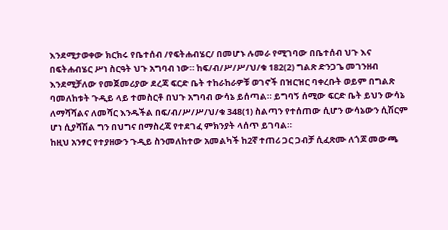እንደሚታወቀው ክርክሩ የቤተሰብ /የፍትሐብሄር/ በመሆኑ ሉመራ የሚገባው በቤተሰብ ህጉ እና በፍትሐብሄር ሥነ ስርዓት ህጉ አግባብ ነው። ከፍ/ብ/ሥ/ሥ/ህ/ቁ 182(2) ግልጽ ድንጋጌ መገንዘብ እንደሚቻለው የመጀመሪያው ደረጃ ፍርድ ቤት ተከራከራዎቹ ወገኖች በዝርዝር ባቀረቡት ወይም በግልጽ ባመለከቱት ጉዲይ ላይ ተመስርቶ በህጉ አግባብ ውሳኔ ይሰጣል። ይግባኝ ሰሚው ፍርድ ቤት ይህን ውሳኔ ለማሻሻልና ለመሻር እንዱችል በፍ/ብ/ሥ/ሥ/ህ/ቁ 348(1) ስልጣን የተሰጠው ሲሆን ውሳኔውን ሲሽርም ሆነ ሲያሻሽል ግን በህግና በማስረጃ የተደገፈ ምክንያት ላሰጥ ይገባል።
ከዚህ አንፃር የተያዘውን ጉዲይ ስንመለከተው አመልካች ከ2ኛ ተጠሪ ጋር ጋብቻ ሲፈጽሙ ለጎጆ መውጫ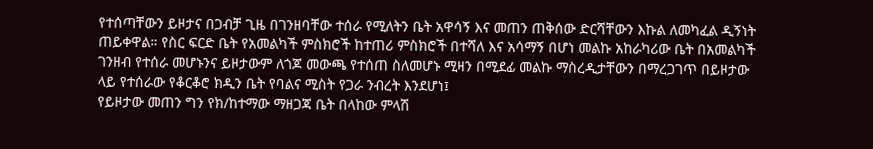የተሰጣቸውን ይዞታና በጋብቻ ጊዜ በገንዘባቸው ተሰራ የሚለትን ቤት አዋሳኝ እና መጠን ጠቅሰው ድርሻቸውን እኩል ለመካፈል ዲኝነት ጠይቀዋል። የስር ፍርድ ቤት የአመልካች ምስክሮች ከተጠሪ ምስክሮች በተሻለ እና አሳማኝ በሆነ መልኩ አከራካሪው ቤት በአመልካች ገንዘብ የተሰራ መሆኑንና ይዞታውም ለጎጆ መውጫ የተሰጠ ስለመሆኑ ሚዛን በሚደፊ መልኩ ማስረዲታቸውን በማረጋገጥ በይዞታው ላይ የተሰራው የቆርቆሮ ክዲን ቤት የባልና ሚስት የጋራ ንብረት እንደሆነ፤
የይዞታው መጠን ግን የክ/ከተማው ማዘጋጃ ቤት በላከው ምላሽ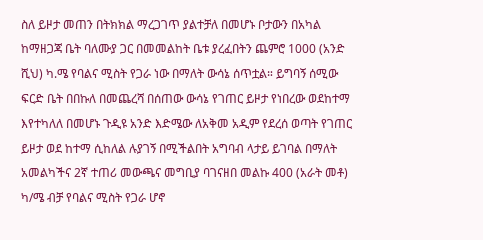ስለ ይዞታ መጠን በትክክል ማረጋገጥ ያልተቻለ በመሆኑ ቦታውን በአካል ከማዘጋጃ ቤት ባለሙያ ጋር በመመልከት ቤቱ ያረፈበትን ጨምሮ 1000 (አንድ ሺህ) ካ.ሜ የባልና ሚስት የጋራ ነው በማለት ውሳኔ ሰጥቷል። ይግባኝ ሰሚው ፍርድ ቤት በበኩለ በመጨረሻ በሰጠው ውሳኔ የገጠር ይዞታ የነበረው ወደከተማ እየተካለለ በመሆኑ ጉዲዩ አንድ እድሜው ለአቅመ አዲም የደረሰ ወጣት የገጠር ይዞታ ወደ ከተማ ሲከለል ሉያገኝ በሚችልበት አግባብ ላታይ ይገባል በማለት አመልካችና 2ኛ ተጠሪ መውጫና መግቢያ ባገናዘበ መልኩ 400 (አራት መቶ) ካ/ሜ ብቻ የባልና ሚስት የጋራ ሆኖ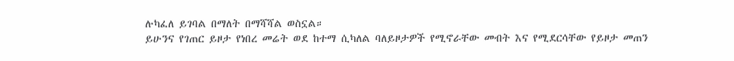ሉካፈለ ይገባል በማለት በማሻሻል ወስኗል።
ይሁንና የገጠር ይዞታ የነበረ መሬት ወደ ከተማ ሲካለል ባለይዞታዎች የሚኖራቸው መብት እና የሚደርሳቸው የይዞታ መጠን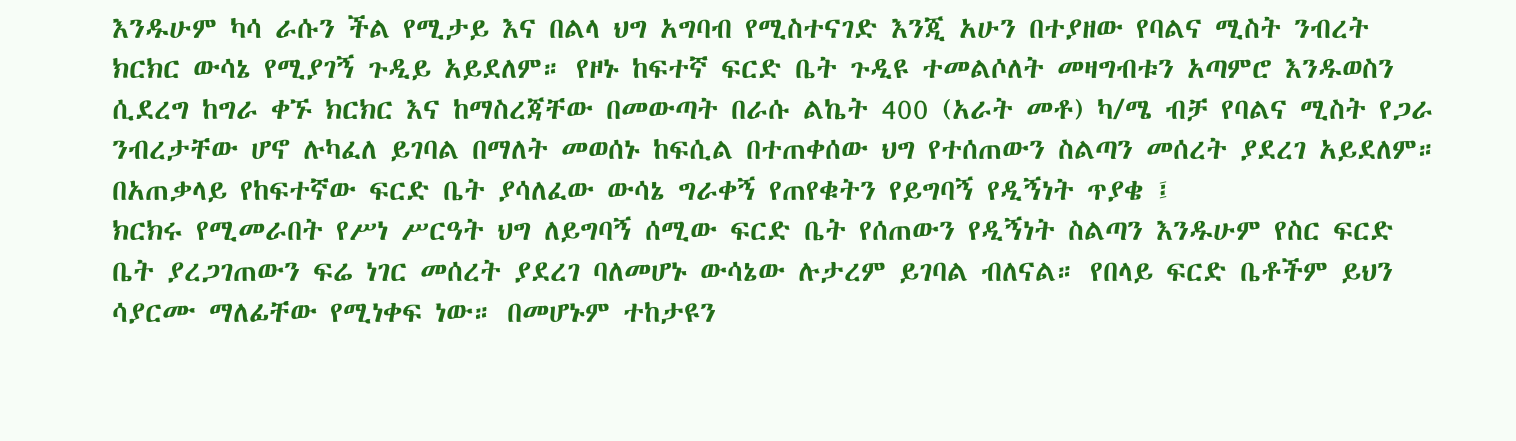እንዱሁም ካሳ ራሱን ችል የሚታይ እና በልላ ህግ አግባብ የሚስተናገድ እንጂ አሁን በተያዘው የባልና ሚስት ንብረት ክርክር ውሳኔ የሚያገኝ ጉዲይ አይደለም። የዞኑ ከፍተኛ ፍርድ ቤት ጉዲዩ ተመልሶለት መዛግብቱን አጣምሮ እንዱወስን ሲደረግ ከግራ ቀኙ ክርክር እና ከማስረጃቸው በመውጣት በራሱ ልኬት 400 (አራት መቶ) ካ/ሜ ብቻ የባልና ሚስት የጋራ ንብረታቸው ሆኖ ሉካፈለ ይገባል በማለት መወሰኑ ከፍሲል በተጠቀሰው ህግ የተሰጠውን ስልጣን መሰረት ያደረገ አይደለም።
በአጠቃላይ የከፍተኛው ፍርድ ቤት ያሳለፈው ውሳኔ ግራቀኝ የጠየቁትን የይግባኝ የዲኝነት ጥያቄ ፤
ክርክሩ የሚመራበት የሥነ ሥርዓት ህግ ለይግባኝ ሰሚው ፍርድ ቤት የሰጠውን የዲኝነት ስልጣን እንዱሁም የስር ፍርድ ቤት ያረጋገጠውን ፍሬ ነገር መሰረት ያደረገ ባለመሆኑ ውሳኔው ሉታረም ይገባል ብለናል። የበላይ ፍርድ ቤቶችም ይህን ሳያርሙ ማለፊቸው የሚነቀፍ ነው። በመሆኑም ተከታዩን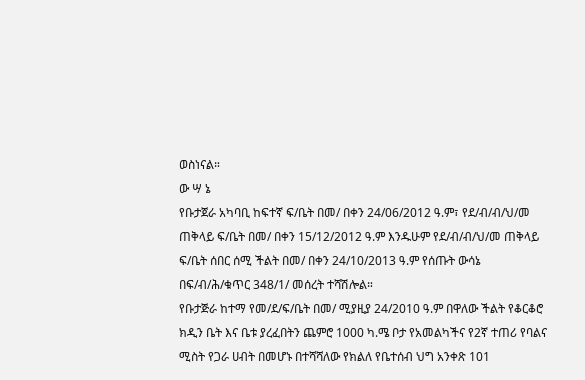ወስነናል።
ው ሣ ኔ
የቡታጀራ አካባቢ ከፍተኛ ፍ/ቤት በመ/ በቀን 24/06/2012 ዓ.ም፣ የደ/ብ/ብ/ህ/መ ጠቅላይ ፍ/ቤት በመ/ በቀን 15/12/2012 ዓ.ም እንዱሁም የደ/ብ/ብ/ህ/መ ጠቅላይ ፍ/ቤት ሰበር ሰሚ ችልት በመ/ በቀን 24/10/2013 ዓ.ም የሰጡት ውሳኔ በፍ/ብ/ሕ/ቁጥር 348/1/ መሰረት ተሻሽሎል።
የቡታጅራ ከተማ የመ/ደ/ፍ/ቤት በመ/ ሚያዚያ 24/2010 ዓ.ም በዋለው ችልት የቆርቆሮ ክዲን ቤት እና ቤቱ ያረፈበትን ጨምሮ 1000 ካ.ሜ ቦታ የአመልካችና የ2ኛ ተጠሪ የባልና ሚስት የጋራ ሀብት በመሆኑ በተሻሻለው የክልለ የቤተሰብ ህግ አንቀጽ 101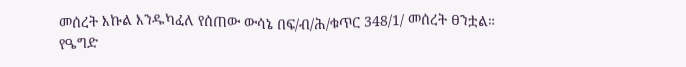መሰረት እኩል እንዱካፈለ የሰጠው ውሳኔ በፍ/ብ/ሕ/ቁጥር 348/1/ መሰረት ፀንቷል።
የዔግድ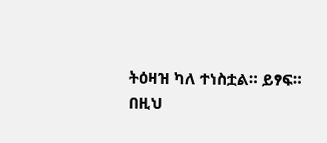ትዕዛዝ ካለ ተነስቷል። ይፃፍ።
በዚህ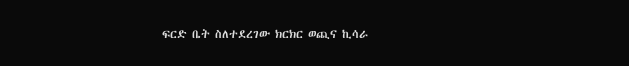ፍርድ ቤት ስለተደረገው ክርክር ወጪና ኪሳራ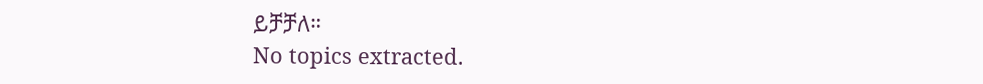ይቻቻለ።
No topics extracted.